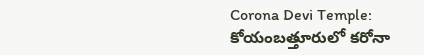Corona Devi Temple: కోయంబత్తూరులో కరోనా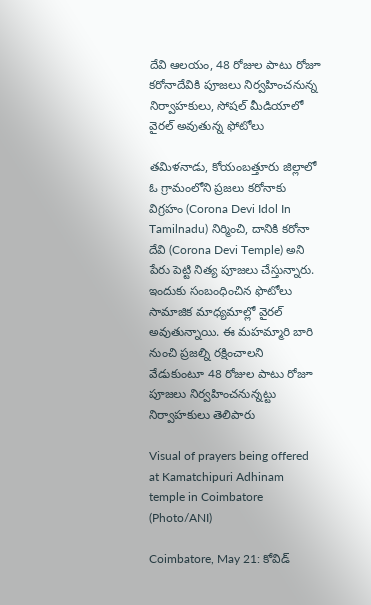దేవి ఆలయం, 48 రోజుల పాటు రోజూ కరోనాదేవికి పూజలు నిర్వహించనున్న నిర్వాహకులు, సోషల్ మీడియాలో వైరల్ అవుతున్న ఫోటోలు

త‌మిళ‌నాడు, కోయంబ‌త్తూరు జిల్లాలో ఓ గ్రామంలోని ప్రజలు క‌రోనాకు విగ్ర‌హం (Corona Devi Idol In Tamilnadu) నిర్మించి, దానికి క‌రోనా దేవి (Corona Devi Temple) అని పేరు పెట్టి నిత్య పూజ‌లు చేస్తున్నారు. ఇందుకు సంబంధించిన ఫొటోలు సామాజిక మాధ్య‌మాల్లో వైర‌ల్ అవుతున్నాయి. ఈ మహమ్మారి బారి నుంచి ప్రజల్ని రక్షించాలని వేడుకుంటూ 48 రోజుల పాటు రోజూ పూజలు నిర్వహించనున్నట్టు నిర్వాహకులు తెలిపారు

Visual of prayers being offered at Kamatchipuri Adhinam temple in Coimbatore (Photo/ANI)

Coimbatore, May 21: కోవిడ్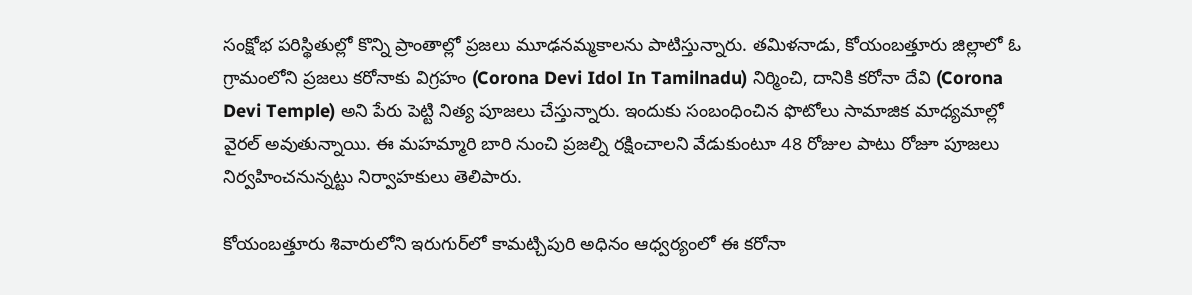సంక్షోభ ప‌రిస్థితుల్లో కొన్ని ప్రాంతాల్లో ప్ర‌జ‌లు మూఢ‌న‌మ్మ‌కాలను పాటిస్తున్నారు. త‌మిళ‌నాడు, కోయంబ‌త్తూరు జిల్లాలో ఓ గ్రామంలోని ప్రజలు క‌రోనాకు విగ్ర‌హం (Corona Devi Idol In Tamilnadu) నిర్మించి, దానికి క‌రోనా దేవి (Corona Devi Temple) అని పేరు పెట్టి నిత్య పూజ‌లు చేస్తున్నారు. ఇందుకు సంబంధించిన ఫొటోలు సామాజిక మాధ్య‌మాల్లో వైర‌ల్ అవుతున్నాయి. ఈ మహమ్మారి బారి నుంచి ప్రజల్ని రక్షించాలని వేడుకుంటూ 48 రోజుల పాటు రోజూ పూజలు నిర్వహించనున్నట్టు నిర్వాహకులు తెలిపారు.

కోయంబత్తూరు శివారులోని ఇరుగుర్‌లో కామట్చిపురి అధినం ఆధ్వర్యంలో ఈ కరోనా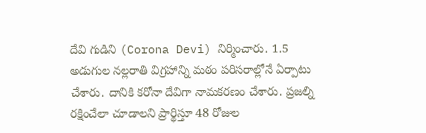దేవి గుడిని (Corona Devi) నిర్మించారు. 1.5 అడుగుల నల్లరాతి విగ్రహాన్ని మఠం పరిసరాల్లోనే ఏర్పాటు చేశారు. దానికి కరోనా దేవిగా నామకరణం చేశారు. ప్రజల్ని రక్షించేలా చూడాలని ప్రార్థిస్తూ 48 రోజుల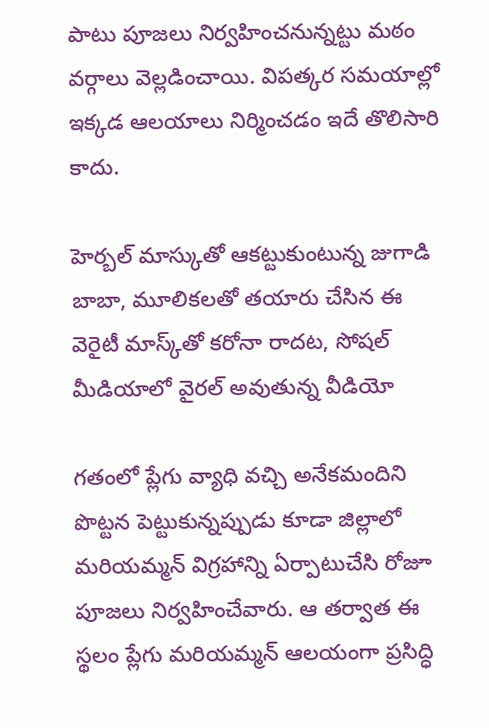పాటు పూజలు నిర్వహించనున్నట్టు మఠం వర్గాలు వెల్లడించాయి. విపత్కర సమయాల్లో ఇక్కడ ఆలయాలు నిర్మించడం ఇదే తొలిసారి కాదు.

హెర్బల్ మాస్కుతో ఆకట్టుకుంటున్న జుగాడి బాబా, మూలికలతో తయారు చేసిన ఈ వెరైటీ మాస్క్‌తో కరోనా రాదట, సోషల్ మీడియాలో వైరల్ అవుతున్న వీడియో

గతంలో ప్లేగు వ్యాధి వచ్చి అనేకమందిని పొట్టన పెట్టుకున్నప్పుడు కూడా జిల్లాలో మరియమ్మన్‌ విగ్రహాన్ని ఏర్పాటుచేసి రోజూ పూజలు నిర్వహించేవారు. ఆ తర్వాత ఈ స్థలం ప్లేగు మరియమ్మన్‌ ఆలయంగా ప్రసిద్ధి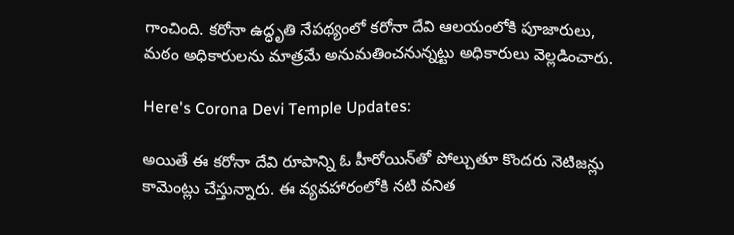గాంచింది. కరోనా ఉద్ధృతి నేపథ్యంలో కరోనా దేవి ఆలయంలోకి పూజారులు, మఠం అధికారులను మాత్రమే అనుమతించనున్నట్టు అధికారులు వెల్లడించారు.

Here's Corona Devi Temple Updates:

అయితే ఈ క‌రోనా దేవి రూపాన్ని ఓ హీరోయిన్‌తో పోల్చుతూ కొంద‌రు నెటిజ‌న్లు కామెంట్లు చేస్తున్నారు. ఈ వ్యవహారంలోకి నటి వనిత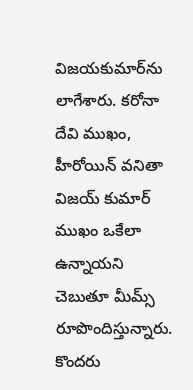విజయకుమార్‌ను లాగేశారు. క‌రోనా దేవి ముఖం, హీరోయిన్ వ‌నితా విజ‌య్ కుమార్ ముఖం ఒకేలా ఉన్నాయ‌ని చెబుతూ మీమ్స్ రూపొందిస్తున్నారు. కొంద‌రు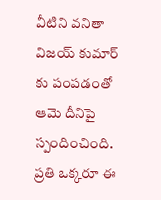వీటిని వ‌నితా విజ‌య్ కుమార్ కు పంపడంతో ఆమె దీనిపై స్పందించింది. ప్ర‌తి ఒక్క‌రూ ఈ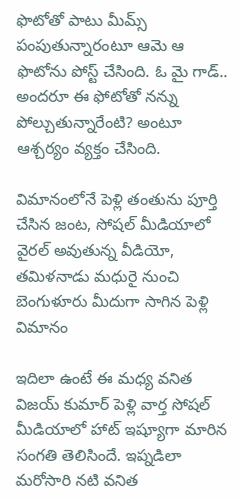ఫొటోతో పాటు మీమ్స్ పంపుతున్నారంటూ ఆమె ఆ ఫొటోను పోస్ట్ చేసింది. ఓ మై గాడ్.. అందరూ ఈ ఫోటోతో నన్ను పోల్చుతున్నారేంటి? అంటూ ఆశ్చర్యం వ్యక్తం చేసింది.

విమానంలోనే పెళ్లి తంతును పూర్తి చేసిన జంట, సోషల్ మీడియాలో వైరల్ అవుతున్న వీడియో, తమిళనాడు మధురై నుంచి బెంగుళూరు మీదుగా సాగిన పెళ్లి విమానం

ఇదిలా ఉంటే ఈ మధ్య వనిత విజయ్ కుమార్ పెళ్లి వార్త సోషల్ మీడియాలో హాట్ ఇష్యూగా మారిన సంగతి తెలిసిందే. ఇప్నడిలా మరోసారి నటి వనిత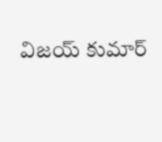విజయ్ కుమార్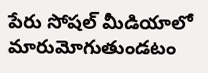పేరు సోషల్ మీడియాలో మారుమోగుతుండటం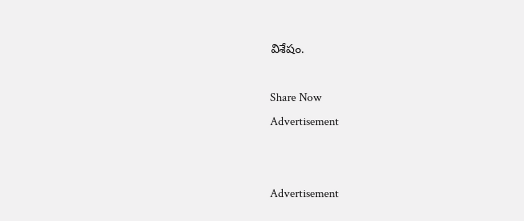విశేషం.

Share Now
Advertisement


Advertisement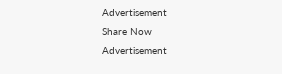Advertisement
Share Now
Advertisement